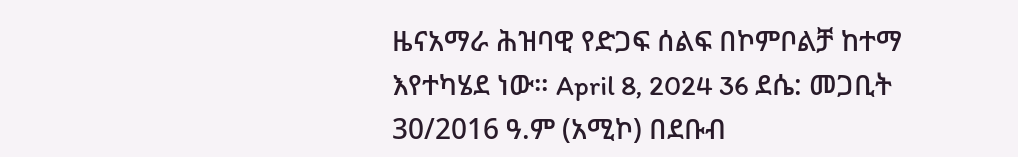ዜናአማራ ሕዝባዊ የድጋፍ ሰልፍ በኮምቦልቻ ከተማ እየተካሄደ ነው። April 8, 2024 36 ደሴ: መጋቢት 30/2016 ዓ.ም (አሚኮ) በደቡብ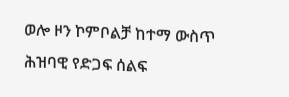ወሎ ዞን ኮምቦልቻ ከተማ ውስጥ ሕዝባዊ የድጋፍ ሰልፍ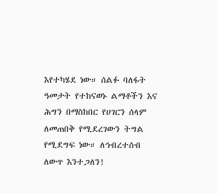እየተካሄደ ነው። ሰልፉ ባለፋት ዓመታት የተከናወኑ ልማቶችን እና ሕግን በማስከበር የሀገርን ሰላም ለመጠበቅ የሚደረገውን ትግል የሚደግፍ ነው። ለኅብረተሰብ ለውጥ እንተጋለን!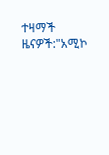ተዛማች ዜናዎች:"አሚኮ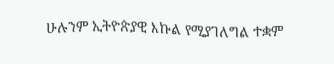ሁሉንም ኢትዮጵያዊ እኩል የሚያገለግል ተቋም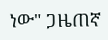ነው" ጋዜጠኛ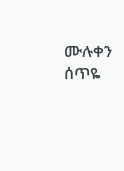ሙሉቀን ሰጥዬ